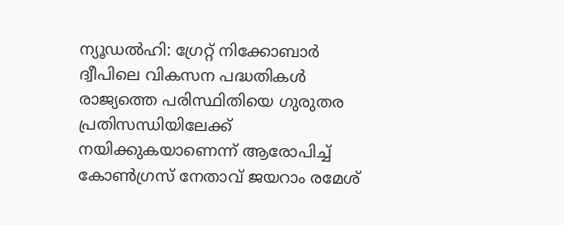ന്യൂഡൽഹി: ഗ്രേറ്റ് നിക്കോബാർ ദ്വീപിലെ വികസന പദ്ധതികൾ രാജ്യത്തെ പരിസ്ഥിതിയെ ഗുരുതര പ്രതിസന്ധിയിലേക്ക് നയിക്കുകയാണെന്ന് ആരോപിച്ച് കോൺഗ്രസ് നേതാവ് ജയറാം രമേശ്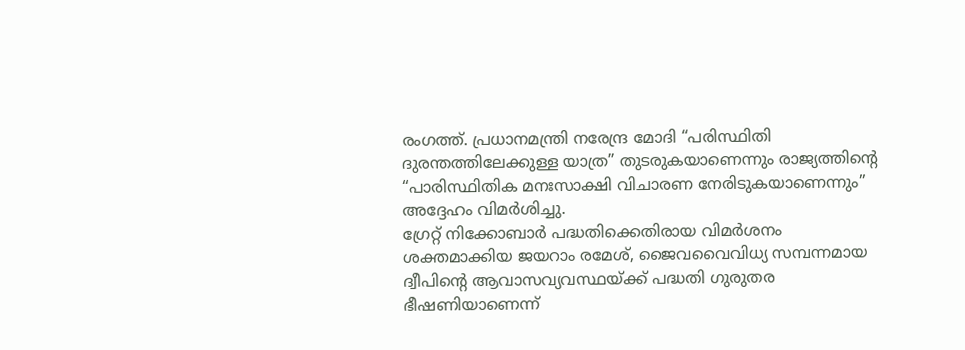രംഗത്ത്. പ്രധാനമന്ത്രി നരേന്ദ്ര മോദി “പരിസ്ഥിതി ദുരന്തത്തിലേക്കുള്ള യാത്ര” തുടരുകയാണെന്നും രാജ്യത്തിൻ്റെ “പാരിസ്ഥിതിക മനഃസാക്ഷി വിചാരണ നേരിടുകയാണെന്നും” അദ്ദേഹം വിമർശിച്ചു.
ഗ്രേറ്റ് നിക്കോബാർ പദ്ധതിക്കെതിരായ വിമർശനം ശക്തമാക്കിയ ജയറാം രമേശ്, ജൈവവൈവിധ്യ സമ്പന്നമായ ദ്വീപിൻ്റെ ആവാസവ്യവസ്ഥയ്ക്ക് പദ്ധതി ഗുരുതര ഭീഷണിയാണെന്ന്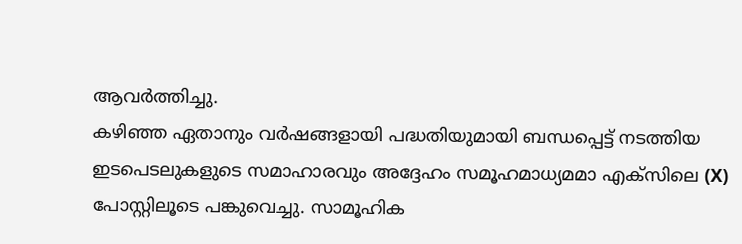ആവർത്തിച്ചു.
കഴിഞ്ഞ ഏതാനും വർഷങ്ങളായി പദ്ധതിയുമായി ബന്ധപ്പെട്ട് നടത്തിയ ഇടപെടലുകളുടെ സമാഹാരവും അദ്ദേഹം സമൂഹമാധ്യമമാ എക്സിലെ (X) പോസ്റ്റിലൂടെ പങ്കുവെച്ചു. സാമൂഹിക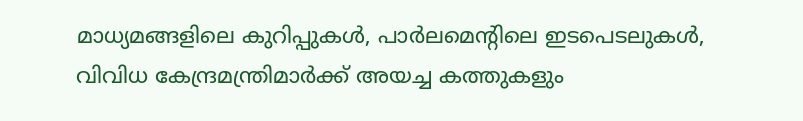മാധ്യമങ്ങളിലെ കുറിപ്പുകൾ, പാർലമെൻ്റിലെ ഇടപെടലുകൾ, വിവിധ കേന്ദ്രമന്ത്രിമാർക്ക് അയച്ച കത്തുകളും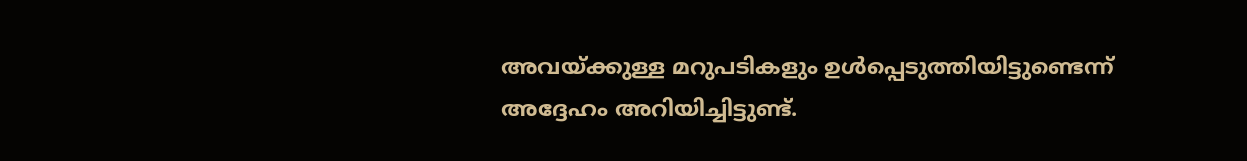അവയ്ക്കുള്ള മറുപടികളും ഉൾപ്പെടുത്തിയിട്ടുണ്ടെന്ന് അദ്ദേഹം അറിയിച്ചിട്ടുണ്ട്.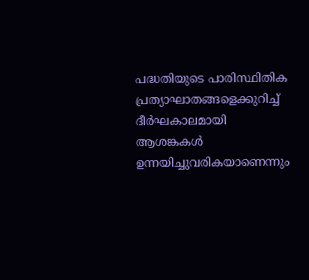പദ്ധതിയുടെ പാരിസ്ഥിതിക പ്രത്യാഘാതങ്ങളെക്കുറിച്ച് ദീർഘകാലമായി ആശങ്കകൾ ഉന്നയിച്ചുവരികയാണെന്നും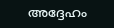അദ്ദേഹം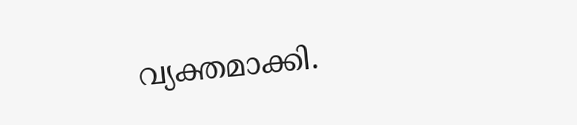വ്യക്തമാക്കി.